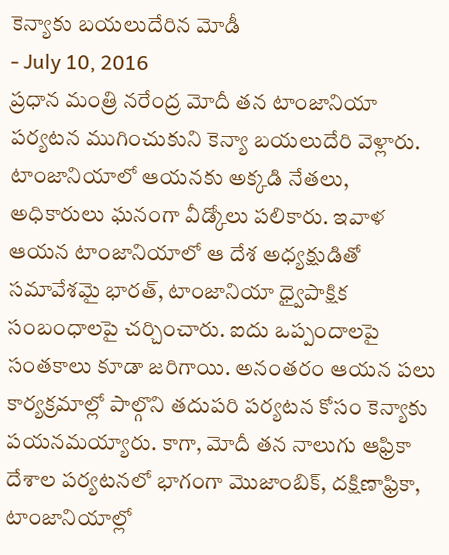కెన్యాకు బయలుదేరిన మోడీ
- July 10, 2016
ప్రధాన మంత్రి నరేంద్ర మోదీ తన టాంజానియా పర్యటన ముగించుకుని కెన్యా బయలుదేరి వెళ్లారు. టాంజానియాలో ఆయనకు అక్కడి నేతలు, అధికారులు ఘనంగా వీడ్కోలు పలికారు. ఇవాళ ఆయన టాంజానియాలో ఆ దేశ అధ్యక్షుడితో సమావేశమై భారత్, టాంజానియా ధ్వైపాక్షిక సంబంధాలపై చర్చించారు. ఐదు ఒప్పందాలపై సంతకాలు కూడా జరిగాయి. అనంతరం ఆయన పలు కార్యక్రమాల్లో పాల్గొని తదుపరి పర్యటన కోసం కెన్యాకు పయనమయ్యారు. కాగా, మోదీ తన నాలుగు ఆఫ్రికా దేశాల పర్యటనలో భాగంగా మొజాంబిక్, దక్షిణాఫ్రికా, టాంజానియాల్లో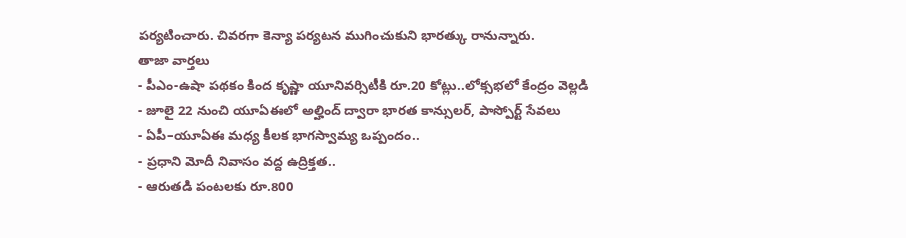పర్యటించారు. చివరగా కెన్యా పర్యటన ముగించుకుని భారత్కు రానున్నారు.
తాజా వార్తలు
- పీఎం-ఉషా పథకం కింద కృష్ణా యూనివర్సిటీకి రూ.20 కోట్లు..లోక్సభలో కేంద్రం వెల్లడి
- జూలై 22 నుంచి యూఏఈలో అల్హింద్ ద్వారా భారత కాన్సులర్, పాస్పోర్ట్ సేవలు
- ఏపీ–యూఏఈ మధ్య కీలక భాగస్వామ్య ఒప్పందం..
- ప్రధాని మోదీ నివాసం వద్ద ఉద్రిక్తత..
- ఆరుతడి పంటలకు రూ.800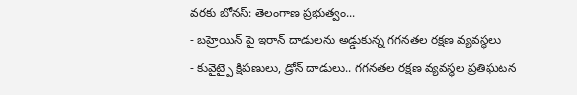వరకు బోనస్: తెలంగాణ ప్రభుత్వం...
- బహ్రెయిన్ పై ఇరాన్ దాడులను అడ్డుకున్న గగనతల రక్షణ వ్యవస్థలు
- కువైట్పై క్షిపణులు, డ్రోన్ దాడులు.. గగనతల రక్షణ వ్యవస్థల ప్రతిఘటన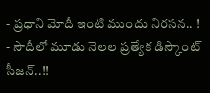- ప్రధాని మోదీ ఇంటి ముందు నిరసన.. !
- సౌదీలో మూడు నెలల ప్రత్యేక డిస్కౌంట్ సీజన్..!!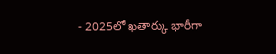- 2025లో ఖతార్కు భారీగా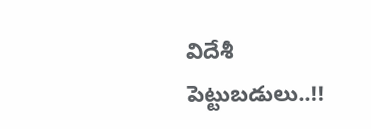విదేశీ పెట్టుబడులు..!!